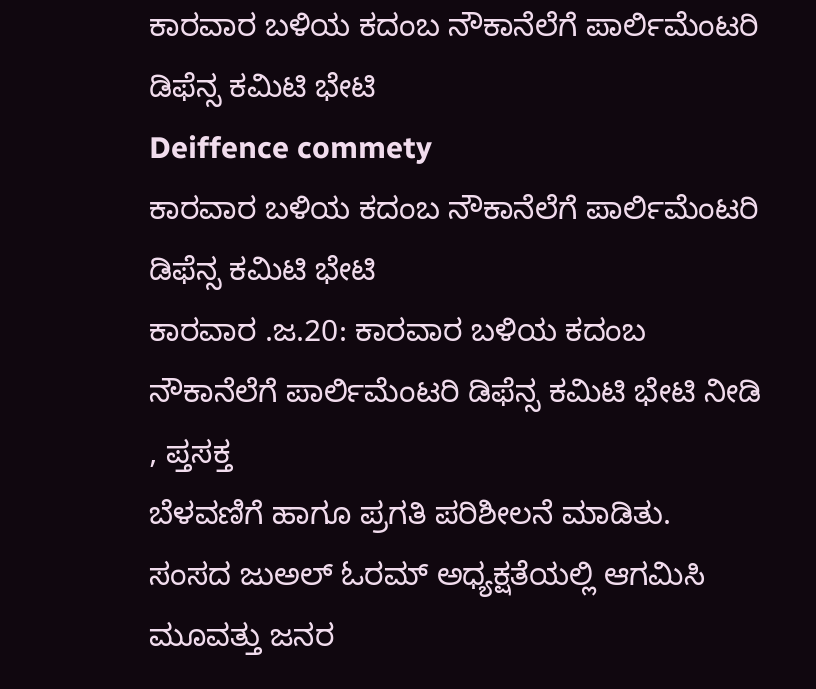ಕಾರವಾರ ಬಳಿಯ ಕದಂಬ ನೌಕಾನೆಲೆಗೆ ಪಾರ್ಲಿಮೆಂಟರಿ ಡಿಫೆನ್ಸ ಕಮಿಟಿ ಭೇಟಿ
Deiffence commety
ಕಾರವಾರ ಬಳಿಯ ಕದಂಬ ನೌಕಾನೆಲೆಗೆ ಪಾರ್ಲಿಮೆಂಟರಿ ಡಿಫೆನ್ಸ ಕಮಿಟಿ ಭೇಟಿ
ಕಾರವಾರ .ಜ.20: ಕಾರವಾರ ಬಳಿಯ ಕದಂಬ ನೌಕಾನೆಲೆಗೆ ಪಾರ್ಲಿಮೆಂಟರಿ ಡಿಫೆನ್ಸ ಕಮಿಟಿ ಭೇಟಿ ನೀಡಿ , ಪ್ತಸಕ್ತ
ಬೆಳವಣಿಗೆ ಹಾಗೂ ಪ್ರಗತಿ ಪರಿಶೀಲನೆ ಮಾಡಿತು.
ಸಂಸದ ಜುಅಲ್ ಓರಮ್ ಅಧ್ಯಕ್ಷತೆಯಲ್ಲಿ ಆಗಮಿಸಿ ಮೂವತ್ತು ಜನರ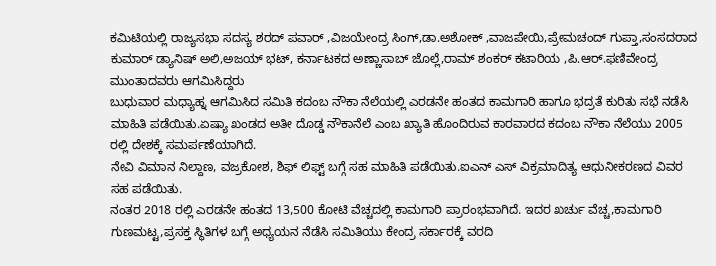ಕಮಿಟಿಯಲ್ಲಿ ರಾಜ್ಯಸಭಾ ಸದಸ್ಯ ಶರದ್ ಪವಾರ್ ,ವಿಜಯೇಂದ್ರ ಸಿಂಗ್,ಡಾ.ಅಶೋಕ್ ,ವಾಜಪೇಯಿ,ಪ್ರೇಮಚಂದ್ ಗುಪ್ತಾ,ಸಂಸದರಾದ ಕುಮಾರ್ ಡ್ಯಾನಿಷ್ ಅಲಿ,ಅಜಯ್ ಭಟ್, ಕರ್ನಾಟಕದ ಅಣ್ಣಾಸಾಬ್ ಜೊಲ್ಲೆ,ರಾಮ್ ಶಂಕರ್ ಕಟಾರಿಯ ,ಪಿ.ಆರ್.ಫಣಿವೇಂದ್ರ ಮುಂತಾದವರು ಆಗಮಿಸಿದ್ದರು
ಬುಧುವಾರ ಮಧ್ಯಾಹ್ನ ಆಗಮಿಸಿದ ಸಮಿತಿ ಕದಂಬ ನೌಕಾ ನೆಲೆಯಲ್ಲಿ ಎರಡನೇ ಹಂತದ ಕಾಮಗಾರಿ ಹಾಗೂ ಭದ್ರತೆ ಕುರಿತು ಸಭೆ ನಡೆಸಿ ಮಾಹಿತಿ ಪಡೆಯಿತು.ಏಷ್ಯಾ ಖಂಡದ ಅತೀ ದೊಡ್ಡ ನೌಕಾನೆಲೆ ಎಂಬ ಖ್ಯಾತಿ ಹೊಂದಿರುವ ಕಾರವಾರದ ಕದಂಬ ನೌಕಾ ನೆಲೆಯು 2005 ರಲ್ಲಿ ದೇಶಕ್ಕೆ ಸಮರ್ಪಣೆಯಾಗಿದೆ.
ನೇವಿ ವಿಮಾನ ನಿಲ್ದಾಣ, ವಜ್ರಕೋಶ, ಶಿಫ್ ಲಿಫ್ಟ್ ಬಗ್ಗೆ ಸಹ ಮಾಹಿತಿ ಪಡೆಯಿತು.ಐಎನ್ ಎಸ್ ವಿಕ್ರಮಾದಿತ್ಯ ಆಧುನೀಕರಣದ ವಿವರ ಸಹ ಪಡೆಯಿತು.
ನಂತರ 2018 ರಲ್ಲಿ ಎರಡನೇ ಹಂತದ 13,500 ಕೋಟಿ ವೆಚ್ಚದಲ್ಲಿ ಕಾಮಗಾರಿ ಪ್ರಾರಂಭವಾಗಿದೆ. ಇದರ ಖರ್ಚು ವೆಚ್ಚ,ಕಾಮಗಾರಿ ಗುಣಮಟ್ಟ,ಪ್ರಸಕ್ತ ಸ್ಥಿತಿಗಳ ಬಗ್ಗೆ ಅಧ್ಯಯನ ನೆಡೆಸಿ ಸಮಿತಿಯು ಕೇಂದ್ರ ಸರ್ಕಾರಕ್ಕೆ ವರದಿ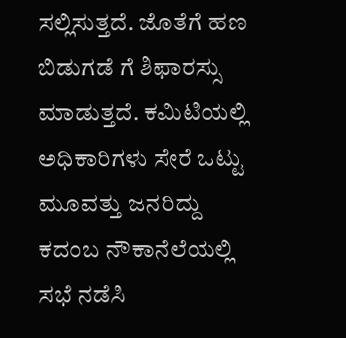ಸಲ್ಲಿಸುತ್ತದೆ. ಜೊತೆಗೆ ಹಣ ಬಿಡುಗಡೆ ಗೆ ಶಿಫಾರಸ್ಸು ಮಾಡುತ್ತದೆ. ಕಮಿಟಿಯಲ್ಲಿ ಅಧಿಕಾರಿಗಳು ಸೇರೆ ಒಟ್ಟು ಮೂವತ್ತು ಜನರಿದ್ದು ಕದಂಬ ನೌಕಾನೆಲೆಯಲ್ಲಿ ಸಭೆ ನಡೆಸಿ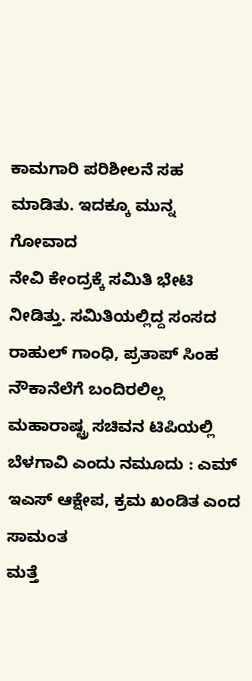ಕಾಮಗಾರಿ ಪರಿಶೀಲನೆ ಸಹ ಮಾಡಿತು. ಇದಕ್ಕೂ ಮುನ್ನ ಗೋವಾದ
ನೇವಿ ಕೇಂದ್ರಕ್ಕೆ ಸಮಿತಿ ಭೇಟಿ ನೀಡಿತ್ತು. ಸಮಿತಿಯಲ್ಲಿದ್ದ ಸಂಸದ ರಾಹುಲ್ ಗಾಂಧಿ, ಪ್ರತಾಪ್ ಸಿಂಹ ನೌಕಾನೆಲೆಗೆ ಬಂದಿರಲಿಲ್ಲ
ಮಹಾರಾಷ್ಟ್ರ ಸಚಿವನ ಟಿಪಿಯಲ್ಲಿ ಬೆಳಗಾವಿ ಎಂದು ನಮೂದು : ಎಮ್ ಇಎಸ್ ಆಕ್ಷೇಪ, ಕ್ರಮ ಖಂಡಿತ ಎಂದ ಸಾಮಂತ
ಮತ್ತೆ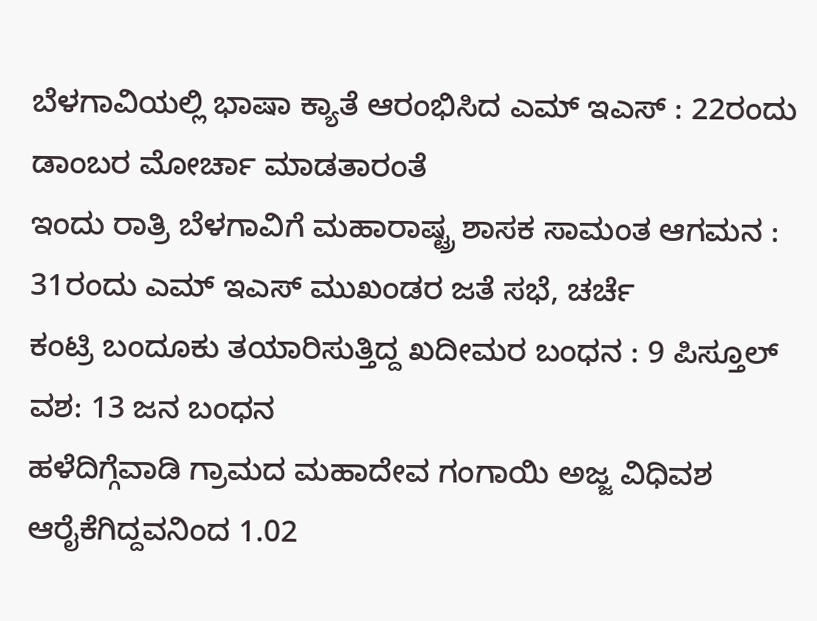ಬೆಳಗಾವಿಯಲ್ಲಿ ಭಾಷಾ ಕ್ಯಾತೆ ಆರಂಭಿಸಿದ ಎಮ್ ಇಎಸ್ : 22ರಂದು ಡಾಂಬರ ಮೋರ್ಚಾ ಮಾಡತಾರಂತೆ
ಇಂದು ರಾತ್ರಿ ಬೆಳಗಾವಿಗೆ ಮಹಾರಾಷ್ಟ್ರ ಶಾಸಕ ಸಾಮಂತ ಆಗಮನ : 31ರಂದು ಎಮ್ ಇಎಸ್ ಮುಖಂಡರ ಜತೆ ಸಭೆ, ಚರ್ಚೆ
ಕಂಟ್ರಿ ಬಂದೂಕು ತಯಾರಿಸುತ್ತಿದ್ದ ಖದೀಮರ ಬಂಧನ : 9 ಪಿಸ್ತೂಲ್ ವಶ: 13 ಜನ ಬಂಧನ
ಹಳೆದಿಗ್ಗೆವಾಡಿ ಗ್ರಾಮದ ಮಹಾದೇವ ಗಂಗಾಯಿ ಅಜ್ಜ ವಿಧಿವಶ
ಆರೈಕೆಗಿದ್ದವನಿಂದ 1.02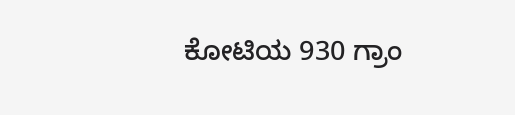ಕೋಟಿಯ 930 ಗ್ರಾಂ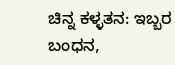ಚಿನ್ನ ಕಳ್ಳತನ: ಇಬ್ಬರ ಬಂಧನ,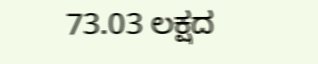73.03 ಲಕ್ಷದ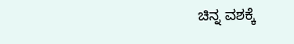ಚಿನ್ನ ವಶಕ್ಕೆ